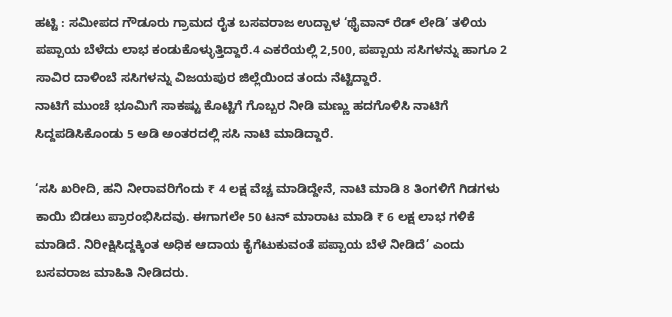ಹಟ್ಟಿ : ಸಮೀಪದ ಗೌಡೂರು ಗ್ರಾಮದ ರೈತ ಬಸವರಾಜ ಉದ್ಬಾಳ ‘ಥೈವಾನ್ ರೆಡ್ ಲೇಡಿ’ ತಳಿಯ ಪಪ್ಪಾಯ ಬೆಳೆದು ಲಾಭ ಕಂಡುಕೊಳ್ಳುತ್ತಿದ್ದಾರೆ.4 ಎಕರೆಯಲ್ಲಿ 2,500, ಪಪ್ಪಾಯ ಸಸಿಗಳನ್ನು ಹಾಗೂ 2 ಸಾವಿರ ದಾಳಿಂಬೆ ಸಸಿಗಳನ್ನು ವಿಜಯಪುರ ಜಿಲ್ಲೆಯಿಂದ ತಂದು ನೆಟ್ಟಿದ್ದಾರೆ.
ನಾಟಿಗೆ ಮುಂಚೆ ಭೂಮಿಗೆ ಸಾಕಷ್ಟು ಕೊಟ್ಟಿಗೆ ಗೊಬ್ಬರ ನೀಡಿ ಮಣ್ಣು ಹದಗೊಳಿಸಿ ನಾಟಿಗೆ ಸಿದ್ದಪಡಿಸಿಕೊಂಡು 5 ಅಡಿ ಅಂತರದಲ್ಲಿ ಸಸಿ ನಾಟಿ ಮಾಡಿದ್ದಾರೆ.

‘ಸಸಿ ಖರೀದಿ, ಹನಿ ನೀರಾವರಿಗೆಂದು ₹ 4 ಲಕ್ಷ ವೆಚ್ಚ ಮಾಡಿದ್ದೇನೆ, ನಾಟಿ ಮಾಡಿ 8 ತಿಂಗಳಿಗೆ ಗಿಡಗಳು ಕಾಯಿ ಬಿಡಲು ಪ್ರಾರಂಭಿಸಿದವು. ಈಗಾಗಲೇ 50 ಟನ್ ಮಾರಾಟ ಮಾಡಿ ₹ 6 ಲಕ್ಷ ಲಾಭ ಗಳಿಕೆ ಮಾಡಿದೆ. ನಿರೀಕ್ಷಿಸಿದ್ದಕ್ಕಿಂತ ಅಧಿಕ ಆದಾಯ ಕೈಗೆಟುಕುವಂತೆ ಪಪ್ಪಾಯ ಬೆಳೆ ನೀಡಿದೆ’ ಎಂದು ಬಸವರಾಜ ಮಾಹಿತಿ ನೀಡಿದರು.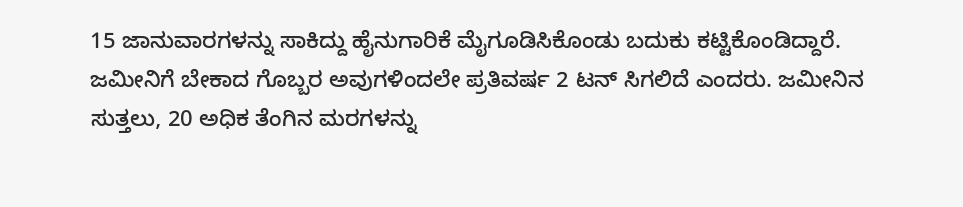15 ಜಾನುವಾರಗಳನ್ನು ಸಾಕಿದ್ದು ಹೈನುಗಾರಿಕೆ ಮೈಗೂಡಿಸಿಕೊಂಡು ಬದುಕು ಕಟ್ಟಿಕೊಂಡಿದ್ದಾರೆ. ಜಮೀನಿಗೆ ಬೇಕಾದ ಗೊಬ್ಬರ ಅವುಗಳಿಂದಲೇ ಪ್ರತಿವರ್ಷ 2 ಟನ್ ಸಿಗಲಿದೆ ಎಂದರು. ಜಮೀನಿನ ಸುತ್ತಲು, 20 ಅಧಿಕ ತೆಂಗಿನ ಮರಗಳನ್ನು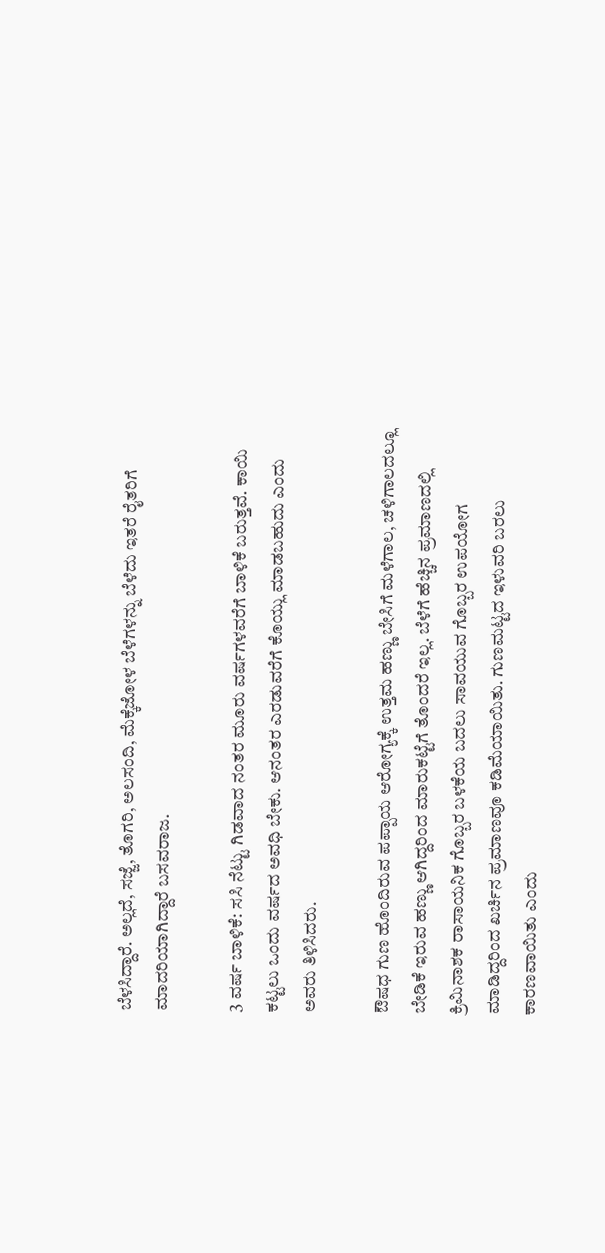ಬೆಳಸಿದ್ದಾರೆ. ಅಲ್ಲದೆ, ಸಜ್ಜೆ, ತೊಗರಿ, ಅಲಸಂದಿ, ಮೆಕ್ಕೆಜೋಳ ಬೆಳೆಗಳನ್ನು ಬೆಳೆದು ಇತರೆ ರೈತರಿಗೆ ಮಾದರಿಯಾಗಿದ್ದಾರೆ ಬಸವರಾಜ.

3 ವರ್ಷ ಬಾಳಿಕೆ: ಸಸಿ ನೆಟ್ಟು ಗಿಡವಾದ ನಂತರ ಮೂರು ವರ್ಷಗಳವರೆಗೆ ಬಾಳಿಕೆ ಬರುತ್ತವೆ. ಕಾಯಿ ಕಟ್ಟಲು ಒಂದು ವರ್ಷದ ಅವಧಿ ಬೇಕು. ಆನಂತರ ಎರಡುವರೆಗೆ ಕೊಯ್ಲು ಮಾಡಬಹುದು ಎಂದು ಅವರು ತಿಳಿಸಿದರು.

ಔಷಧ ಗುಣ ಹೊಂದಿರುವ ಪಪ್ಪಾಯ ಆರೋಗ್ಯಕ್ಕೆ ಉತ್ತಮ ಹಣ್ಣು ಬೇಸಿಗೆ ಮಳೆಗಾಲ, ಚಳಿಗಾಲದಲ್ಲೂ ಬೇಡಿಕೆ ಇರುವ ಹಣ್ಣು ಆಗಿದ್ದರಿಂದ ಮಾರುಕಟ್ಟೆಗೆ ತೊಂದರೆ ಇಲ್ಲ. ಬೆಳೆಗೆ ಹೆಚ್ಚಿನ ಪ್ರಮಾಣದಲ್ಲಿ ಕ್ರಿಮಿನಾಶಕ ರಾಸಾಯನಿಕ ಗೊಬ್ಬರ ಬಳಕೆಯ ಬದಲು ಸಾವಯುವ ಗೊಬ್ಬರ ಉಪಯೋಗ ಮಾಡಿದ್ದರಿಂದ ಖರ್ಚಿನ ಪ್ರಮಾಣವೂ ಕಡಿಮೆಯಾಯಿತು. ಗುಣಮಟ್ಟದ ಇಳುವರಿ ಬರಲು ಕಾರಣವಾಯಿತು ಎಂದು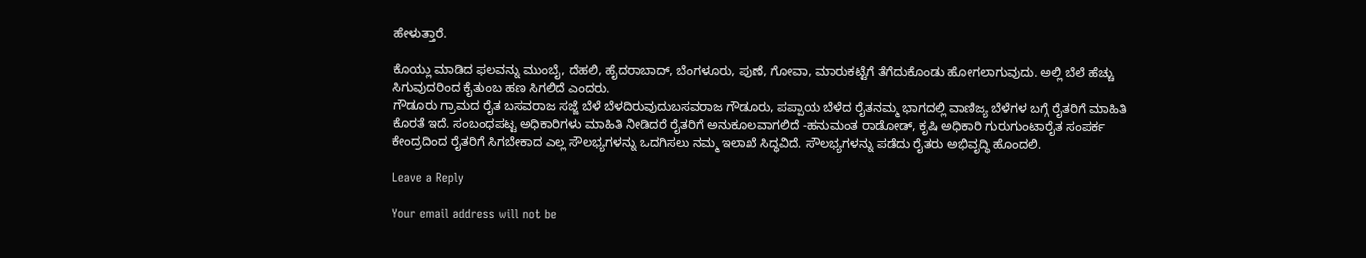ಹೇಳುತ್ತಾರೆ.

ಕೊಯ್ಲು ಮಾಡಿದ ಫಲವನ್ನು ಮುಂಬೈ, ದೆಹಲಿ, ಹೈದರಾಬಾದ್, ಬೆಂಗಳೂರು, ಪುಣೆ, ಗೋವಾ, ಮಾರುಕಟ್ಟೆಗೆ ತೆಗೆದುಕೊಂಡು ಹೋಗಲಾಗುವುದು. ಅಲ್ಲಿ ಬೆಲೆ ಹೆಚ್ಚು ಸಿಗುವುದರಿಂದ ಕೈತುಂಬ ಹಣ ಸಿಗಲಿದೆ ಎಂದರು.
ಗೌಡೂರು ಗ್ರಾಮದ ರೈತ ಬಸವರಾಜ ಸಜ್ಜೆ ಬೆಳೆ ಬೆಳದಿರುವುದುಬಸವರಾಜ ಗೌಡೂರು, ಪಪ್ಪಾಯ ಬೆಳೆದ ರೈತನಮ್ಮ ಭಾಗದಲ್ಲಿ ವಾಣಿಜ್ಯ ಬೆಳೆಗಳ ಬಗ್ಗೆ ರೈತರಿಗೆ ಮಾಹಿತಿ ಕೊರತೆ ಇದೆ. ಸಂಬಂಧಪಟ್ಟ ಅಧಿಕಾರಿಗಳು ಮಾಹಿತಿ ನೀಡಿದರೆ ರೈತರಿಗೆ ಅನುಕೂಲವಾಗಲಿದೆ -ಹನುಮಂತ ರಾಡೋಡ್, ಕೃಷಿ ಅಧಿಕಾರಿ ಗುರುಗುಂಟಾರೈತ ಸಂಪರ್ಕ ಕೇಂದ್ರದಿಂದ ರೈತರಿಗೆ ಸಿಗಬೇಕಾದ ಎಲ್ಲ ಸೌಲಭ್ಯಗಳನ್ನು ಒದಗಿಸಲು ನಮ್ಮ ಇಲಾಖೆ ಸಿದ್ಧವಿದೆ. ಸೌಲಭ್ಯಗಳನ್ನು ಪಡೆದು ರೈತರು ಅಭಿವೃದ್ಧಿ ಹೊಂದಲಿ.

Leave a Reply

Your email address will not be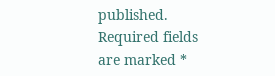published. Required fields are marked *